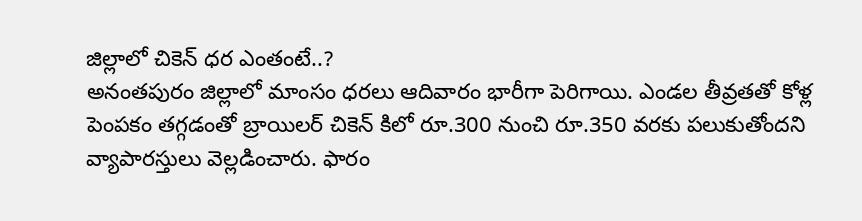జిల్లాలో చికెన్ ధర ఎంతంటే..?
అనంతపురం జిల్లాలో మాంసం ధరలు ఆదివారం భారీగా పెరిగాయి. ఎండల తీవ్రతతో కోళ్ల పెంపకం తగ్గడంతో బ్రాయిలర్ చికెన్ కిలో రూ.300 నుంచి రూ.350 వరకు పలుకుతోందని వ్యాపారస్తులు వెల్లడించారు. ఫారం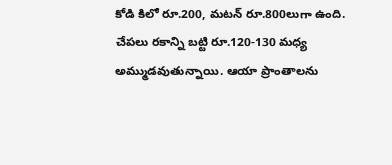కోడి కిలో రూ.200, మటన్ రూ.800లుగా ఉంది. చేపలు రకాన్ని బట్టి రూ.120-130 మధ్య అమ్ముడవుతున్నాయి. ఆయా ప్రాంతాలను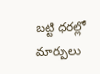బట్టి ధరల్లో మార్పులు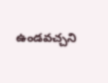ఉండవచ్చని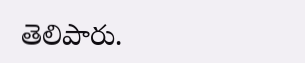తెలిపారు.